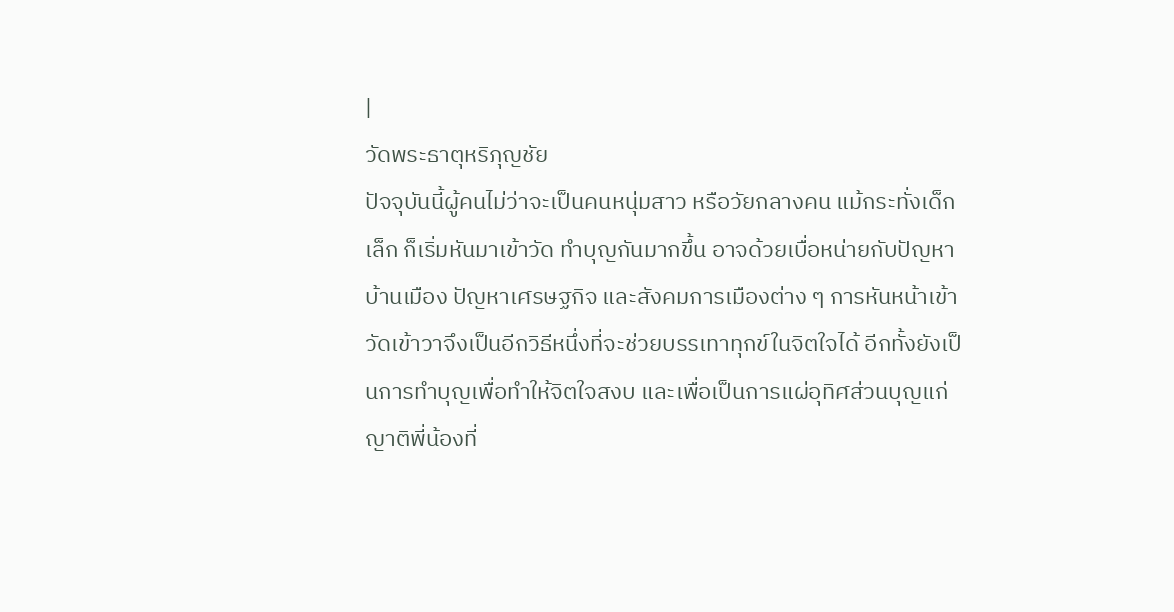|
วัดพระธาตุหริภุญชัย
ปัจจุบันนี้ผู้คนไม่ว่าจะเป็นคนหนุ่มสาว หรือวัยกลางคน แม้กระทั่งเด็กเล็ก ก็เริ่มหันมาเข้าวัด ทำบุญกันมากขึ้น อาจด้วยเบื่อหน่ายกับปัญหาบ้านเมือง ปัญหาเศรษฐกิจ และสังคมการเมืองต่าง ๆ การหันหน้าเข้าวัดเข้าวาจึงเป็นอีกวิธีหนึ่งที่จะช่วยบรรเทาทุกข์ในจิตใจได้ อีกทั้งยังเป็นการทำบุญเพื่อทำให้จิตใจสงบ และเพื่อเป็นการแผ่อุทิศส่วนบุญแก่ญาติพี่น้องที่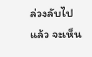ล่วงลับไปแล้ว จะเห็น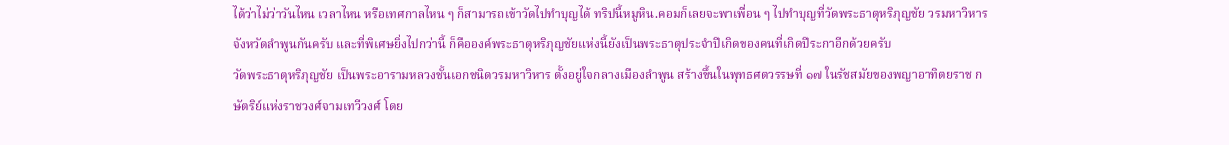ได้ว่าไม่ว่าวันไหน เวลาไหน หรือเทศกาลไหน ๆ ก็สามารถเข้าวัดไปทำบุญได้ ทริปนี้หมูหิน.คอมก็เลยจะพาเพื่อน ๆ ไปทำบุญที่วัดพระธาตุหริภุญชัย วรมหาวิหาร จังหวัดลำพูนกันครับ และที่พิเศษยิ่งไปกว่านี้ ก็คือองค์พระธาตุหริภุญชัยแห่งนี้ยังเป็นพระธาตุประจำปีเกิดของคนที่เกิดปีระกาอีกด้วยครับ
วัดพระธาตุหริภุญชัย เป็นพระอารามหลวงชั้นเอกชนิดวรมหาวิหาร ตั้งอยู่ใจกลางเมืองลำพูน สร้างขึ้นในพุทธศตวรรษที่ ๑๗ ในรัชสมัยของพญาอาทิตยราช กษัตริย์แห่งราชวงศ์จามเทวีวงศ์ โดย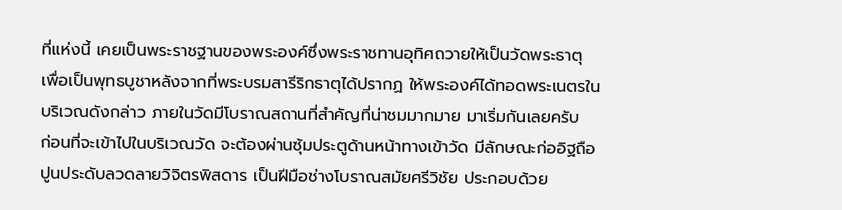ที่แห่งนี้ เคยเป็นพระราชฐานของพระองค์ซึ่งพระราชทานอุทิศถวายให้เป็นวัดพระธาตุ เพื่อเป็นพุทธบูชาหลังจากที่พระบรมสารีริกธาตุได้ปรากฏ ให้พระองค์ได้ทอดพระเนตรในบริเวณดังกล่าว ภายในวัดมีโบราณสถานที่สำคัญที่น่าชมมากมาย มาเริ่มกันเลยครับ
ก่อนที่จะเข้าไปในบริเวณวัด จะต้องผ่านซุ้มประตูด้านหน้าทางเข้าวัด มีลักษณะก่ออิฐถือปูนประดับลวดลายวิจิตรพิสดาร เป็นฝีมือช่างโบราณสมัยศรีวิชัย ประกอบด้วย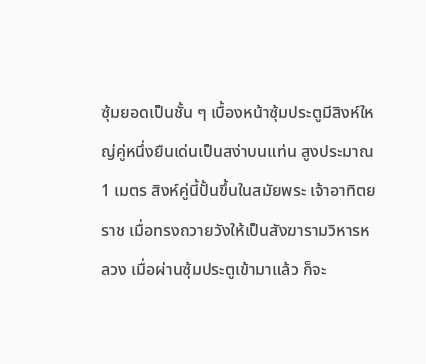ซุ้มยอดเป็นชั้น ๆ เบื้องหน้าซุ้มประตูมีสิงห์ใหญ่คู่หนึ่งยืนเด่นเป็นสง่าบนแท่น สูงประมาณ 1 เมตร สิงห์คู่นี้ปั้นขึ้นในสมัยพระ เจ้าอาทิตยราช เมื่อทรงถวายวังให้เป็นสังฆารามวิหารหลวง เมื่อผ่านซุ้มประตูเข้ามาแล้ว ก็จะ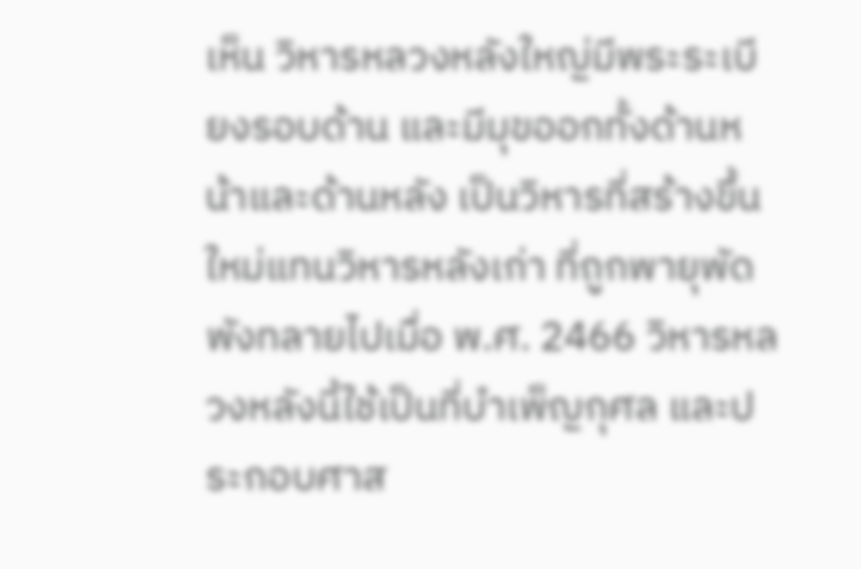เห็น วิหารหลวงหลังใหญ่มีพระระเบียงรอบด้าน และมีมุขออกทั้งด้านหน้าและด้านหลัง เป็นวิหารที่สร้างขึ้นใหม่แทนวิหารหลังเก่า ที่ถูกพายุพัดพังทลายไปเมื่อ พ.ศ. 2466 วิหารหลวงหลังนี้ใช้เป็นที่บำเพ็ญกุศล และประกอบศาส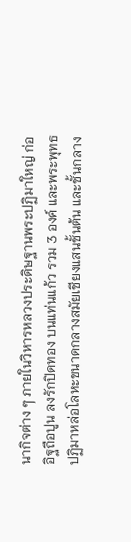นากิจต่าง ๆ ภายในวิหารหลวงประดิษฐานพระปฏิมาใหญ่ ก่ออิฐถือปูน ลงรักปิดทอง บนแท่นแก้ว รวม 3 องค์ และพระพุทธปฏิมาหล่อโลหะขนาดกลางสมัยเชียงแสนชั้นต้น และชั้นกลาง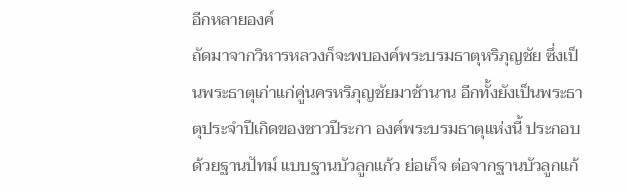อีกหลายองค์
ถัดมาจากวิหารหลวงก็จะพบองค์พระบรมธาตุหริภุญชัย ซึ่งเป็นพระธาตุเก่าแก่คู่นครหริภุญชัยมาช้านาน อีกทั้งยังเป็นพระธาตุประจำปีเกิดของชาวปีระกา องค์พระบรมธาตุแห่งนี้ ประกอบด้วยฐานปัทม์ แบบฐานบัวลูกแก้ว ย่อเก็จ ต่อจากฐานบัวลูกแก้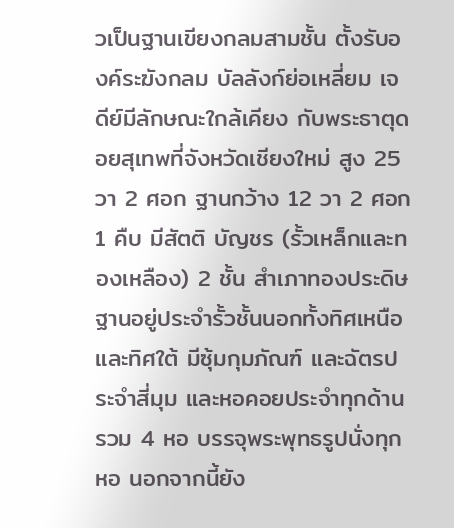วเป็นฐานเขียงกลมสามชั้น ตั้งรับองค์ระฆังกลม บัลลังก์ย่อเหลี่ยม เจดีย์มีลักษณะใกล้เคียง กับพระธาตุดอยสุเทพที่จังหวัดเชียงใหม่ สูง 25 วา 2 ศอก ฐานกว้าง 12 วา 2 ศอก 1 คืบ มีสัตติ บัญชร (รั้วเหล็กและทองเหลือง) 2 ชั้น สำเภาทองประดิษฐานอยู่ประจำรั้วชั้นนอกทั้งทิศเหนือ และทิศใต้ มีซุ้มกุมภัณฑ์ และฉัตรประจำสี่มุม และหอคอยประจำทุกด้านรวม 4 หอ บรรจุพระพุทธรูปนั่งทุกหอ นอกจากนี้ยัง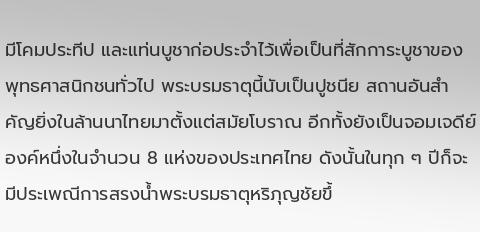มีโคมประทีป และแท่นบูชาก่อประจำไว้เพื่อเป็นที่สักการะบูชาของพุทธศาสนิกชนทั่วไป พระบรมธาตุนี้นับเป็นปูชนีย สถานอันสำคัญยิ่งในล้านนาไทยมาตั้งแต่สมัยโบราณ อีกทั้งยังเป็นจอมเจดีย์องค์หนึ่งในจำนวน 8 แห่งของประเทศไทย ดังนั้นในทุก ๆ ปีก็จะมีประเพณีการสรงน้ำพระบรมธาตุหริภุญชัยขึ้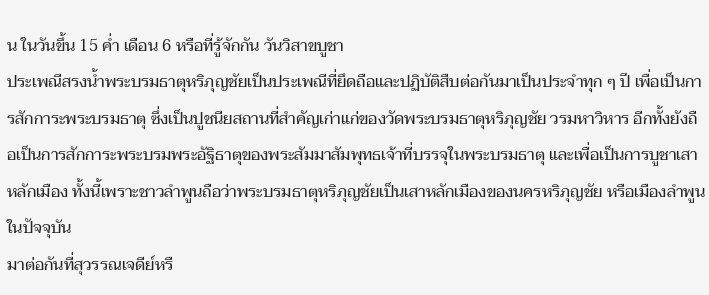น ในวันขึ้น 15 ค่ำ เดือน 6 หรือที่รู้จักกัน วันวิสาขบูชา
ประเพณีสรงน้ำพระบรมธาตุหริภุญชัยเป็นประเพณีที่ยึดถือและปฏิบัติสืบต่อกันมาเป็นประจำทุก ๆ ปี เพื่อเป็นการสักการะพระบรมธาตุ ซึ่งเป็นปูชนียสถานที่สำคัญเก่าแก่ของวัดพระบรมธาตุหริภุญชัย วรมหาวิหาร อีกทั้งยังถือเป็นการสักการะพระบรมพระอัฐิธาตุของพระสัมมาสัมพุทธเจ้าที่บรรจุในพระบรมธาตุ และเพื่อเป็นการบูชาเสาหลักเมือง ทั้งนี้เพราะชาวลำพูนถือว่าพระบรมธาตุหริภุญชัยเป็นเสาหลักเมืองของนครหริภุญชัย หรือเมืองลำพูนในปัจจุบัน
มาต่อกันที่สุวรรณเจดีย์หรื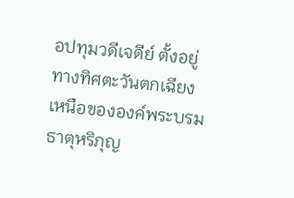อปทุมวดีเจดีย์ ตั้งอยู่ทางทิศตะวันตกเฉียงเหนือขององค์พระบรมธาตุหริภุญ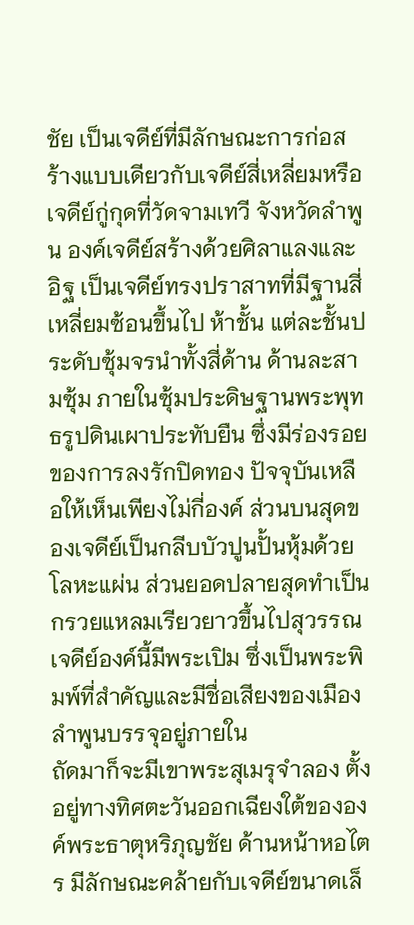ชัย เป็นเจดีย์ที่มีลักษณะการก่อสร้างแบบเดียวกับเจดีย์สี่เหลี่ยมหรือเจดีย์กู่กุดที่วัดจามเทวี จังหวัดลำพูน องค์เจดีย์สร้างด้วยศิลาแลงและอิฐ เป็นเจดีย์ทรงปราสาทที่มีฐานสี่เหลี่ยมซ้อนขึ้นไป ห้าชั้น แต่ละชั้นประดับซุ้มจรนำทั้งสี่ด้าน ด้านละสามซุ้ม ภายในซุ้มประดิษฐานพระพุทธรูปดินเผาประทับยืน ซึ่งมีร่องรอยของการลงรักปิดทอง ปัจจุบันเหลือให้เห็นเพียงไม่กี่องค์ ส่วนบนสุดของเจดีย์เป็นกลีบบัวปูนปั้นหุ้มด้วยโลหะแผ่น ส่วนยอดปลายสุดทำเป็นกรวยแหลมเรียวยาวขึ้นไปสุวรรณเจดีย์องค์นี้มีพระเปิม ซึ่งเป็นพระพิมพ์ที่สำคัญและมีชื่อเสียงของเมืองลำพูนบรรจุอยู่ภายใน
ถัดมาก็จะมีเขาพระสุเมรุจำลอง ตั้งอยู่ทางทิศตะวันออกเฉียงใต้ขององค์พระธาตุหริภุญชัย ด้านหน้าหอไตร มีลักษณะคล้ายกับเจดีย์ขนาดเล็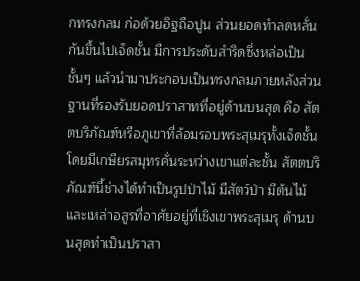กทรงกลม ก่อด้วยอิฐถือปูน ส่วนยอดทำลดหลั่นกันขึ้นไปเจ็ดชั้น มีการประดับสำริดซึ่งหล่อเป็นชั้นๆ แล้วนำมาประกอบเป็นทรงกลมภายหลังส่วนฐานที่รองรับยอดปราสาทที่อยู่ด้านบนสุด คือ สัตตบริภัณฑ์หรือภูเขาที่ล้อมรอบพระสุเมรุทั้งเจ็ดชั้น โดยมีเกษียรสมุทรคั่นระหว่างเขาแต่ละชั้น สัตตบริภัณฑ์นี้ช่างได้ทำเป็นรูปป่าไม้ มีสัตว์ป่า มีต้นไม้ และเหล่าอสูรที่อาศัยอยู่ที่เชิงเขาพระสุเมรุ ด้านบนสุดทำเป็นปราสา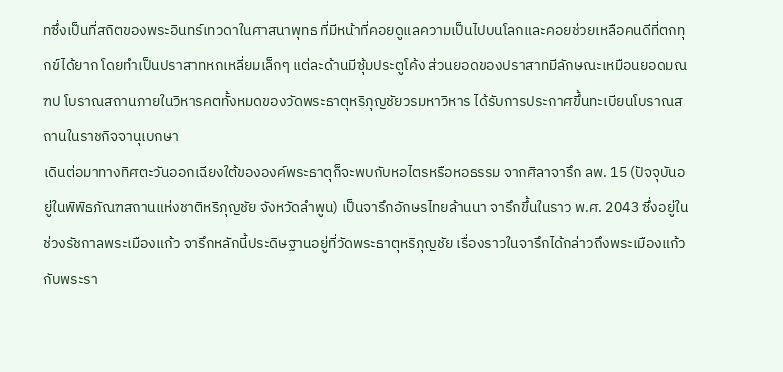ทซึ่งเป็นที่สถิตของพระอินทร์เทวดาในศาสนาพุทธ ที่มีหน้าที่คอยดูแลความเป็นไปบนโลกและคอยช่วยเหลือคนดีที่ตกทุกข์ได้ยาก โดยทำเป็นปราสาทหกเหลี่ยมเล็กๆ แต่ละด้านมีซุ้มประตูโค้ง ส่วนยอดของปราสาทมีลักษณะเหมือนยอดมณฑป โบราณสถานภายในวิหารคตทั้งหมดของวัดพระธาตุหริภุญชัยวรมหาวิหาร ได้รับการประกาศขึ้นทะเบียนโบราณสถานในราชกิจจานุเบกษา
เดินต่อมาทางทิศตะวันออกเฉียงใต้ขององค์พระธาตุก็จะพบกับหอไตรหรือหอธรรม จากศิลาจารึก ลพ. 15 (ปัจจุบันอยู่ในพิพิธภัณฑสถานแห่งชาติหริภุญชัย จังหวัดลำพูน) เป็นจารึกอักษรไทยล้านนา จารึกขึ้นในราว พ.ศ. 2043 ซึ่งอยู่ในช่วงรัชกาลพระเมืองแก้ว จารึกหลักนี้ประดิษฐานอยู่ที่วัดพระธาตุหริภุญชัย เรื่องราวในจารึกได้กล่าวถึงพระเมืองแก้ว กับพระรา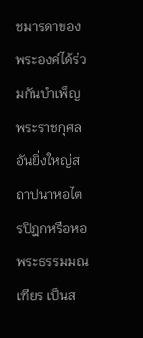ชมารดาของพระองค์ได้ร่วมกันบำเพ็ญพระราชกุศล อันยิ่งใหญ่สถาปนาหอไตรปิฎกหรือหอพระธรรมมณเฑียร เป็นส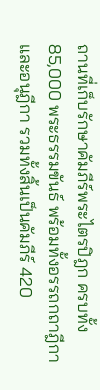ถานที่เก็บรักษาคัมภีร์พระไตรปิฎก ครบทั้ง 85,000 พระธรรมขันธ์ พร้อมทั้งอรรถกถาฎีกาและอนุฎีกา รวมทั้งสิ้นเป็นคัมภีร์ 420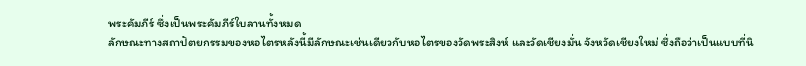พระคัมภีร์ ซึ่งเป็นพระคัมภีร์ใบลานทั้งหมด
ลักษณะทางสถาปัตยกรรมของหอไตรหลังนี้มีลักษณะเช่นเดียวกับหอไตรของวัดพระสิงห์ และวัดเชียงมั่น จังหวัดเชียงใหม่ ซึ่งถือว่าเป็นแบบที่นิ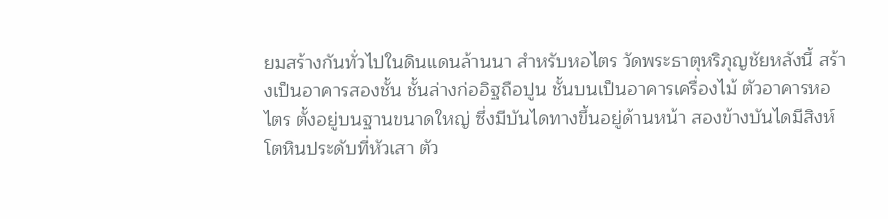ยมสร้างกันทั่วไปในดินแดนล้านนา สำหรับหอไตร วัดพระธาตุหริภุญชัยหลังนี้ สร้างเป็นอาคารสองชั้น ชั้นล่างก่ออิฐถือปูน ชั้นบนเป็นอาคารเครื่องไม้ ตัวอาคารหอไตร ตั้งอยู่บนฐานขนาดใหญ่ ซึ่งมีบันไดทางขึ้นอยู่ด้านหน้า สองข้างบันไดมีสิงห์โตหินประดับที่หัวเสา ตัว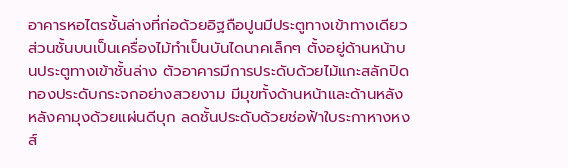อาคารหอไตรชั้นล่างที่ก่อด้วยอิฐถือปูนมีประตูทางเข้าทางเดียว ส่วนชั้นบนเป็นเครื่องไม้ทำเป็นบันไดนาคเล็กๆ ตั้งอยู่ด้านหน้าบนประตูทางเข้าชั้นล่าง ตัวอาคารมีการประดับด้วยไม้แกะสลักปิดทองประดับกระจกอย่างสวยงาม มีมุขทั้งด้านหน้าและด้านหลัง หลังคามุงด้วยแผ่นดีบุก ลดชั้นประดับด้วยช่อฟ้าใบระกาหางหงส์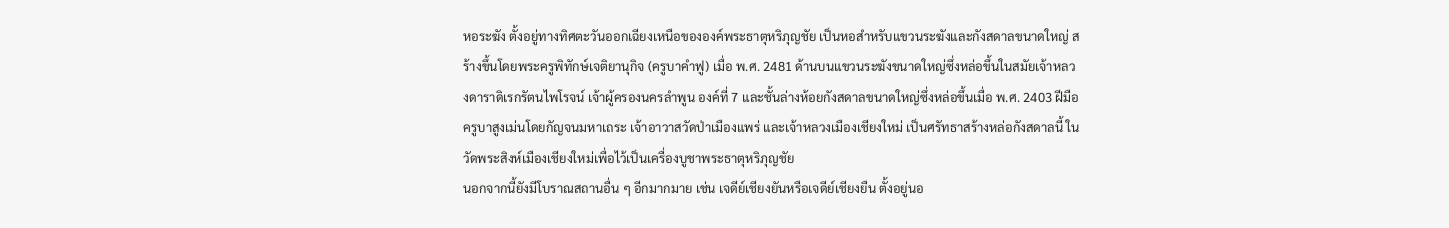หอระฆัง ตั้งอยู่ทางทิศตะวันออกเฉียงเหนือขององค์พระธาตุหริภุญชัย เป็นหอสำหรับแขวนระฆังและกังสดาลขนาดใหญ่ สร้างขึ้นโดยพระครูพิทักษ์เจติยานุกิจ (ครูบาคำฟู) เมื่อ พ.ศ. 2481 ด้านบนแขวนระฆังขนาดใหญ่ซึ่งหล่อขึ้นในสมัยเจ้าหลวงดาราดิเรกรัตนไพโรจน์ เจ้าผู้ครองนครลำพูน องค์ที่ 7 และชั้นล่างห้อยกังสดาลขนาดใหญ่ซึ่งหล่อขึ้นเมื่อ พ.ศ. 2403 ฝีมือครูบาสูงเม่นโดยกัญจนมหาเถระ เจ้าอาวาสวัดป่าเมืองแพร่ และเจ้าหลวงเมืองเชียงใหม่ เป็นศรัทธาสร้างหล่อกังสดาลนี้ ในวัดพระสิงห์เมืองเชียงใหม่เพื่อไว้เป็นเครื่องบูชาพระธาตุหริภุญชัย
นอกจากนี้ยังมีโบราณสถานอื่น ๆ อีกมากมาย เช่น เจดีย์เชียงยันหรือเจดีย์เชียงยืน ตั้งอยู่นอ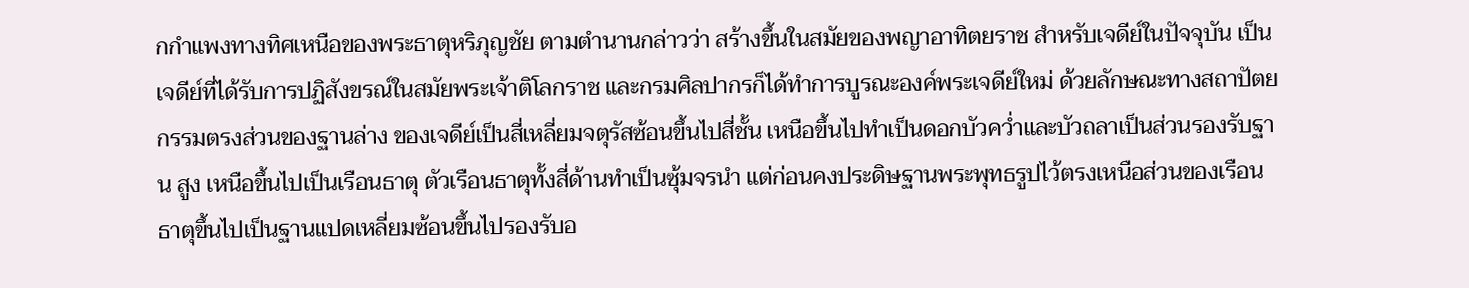กกำแพงทางทิศเหนือของพระธาตุหริภุญชัย ตามตำนานกล่าวว่า สร้างขึ้นในสมัยของพญาอาทิตยราช สำหรับเจดีย์ในปัจจุบัน เป็นเจดีย์ที่ได้รับการปฏิสังขรณ์ในสมัยพระเจ้าติโลกราช และกรมศิลปากรก็ได้ทำการบูรณะองค์พระเจดีย์ใหม่ ด้วยลักษณะทางสถาปัตยกรรมตรงส่วนของฐานล่าง ของเจดีย์เป็นสี่เหลี่ยมจตุรัสซ้อนขึ้นไปสี่ชั้น เหนือขึ้นไปทำเป็นดอกบัวคว่ำและบัวถลาเป็นส่วนรองรับฐาน สูง เหนือขึ้นไปเป็นเรือนธาตุ ตัวเรือนธาตุทั้งสี่ด้านทำเป็นซุ้มจรนำ แต่ก่อนคงประดิษฐานพระพุทธรูปไว้ตรงเหนือส่วนของเรือนธาตุขึ้นไปเป็นฐานแปดเหลี่ยมซ้อนขึ้นไปรองรับอ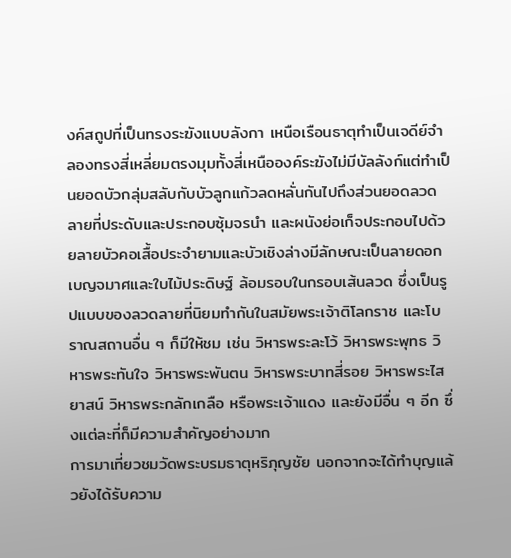งค์สถูปที่เป็นทรงระฆังแบบลังกา เหนือเรือนธาตุทำเป็นเจดีย์จำลองทรงสี่เหลี่ยมตรงมุมทั้งสี่เหนือองค์ระฆังไม่มีบัลลังก์แต่ทำเป็นยอดบัวกลุ่มสลับกับบัวลูกแก้วลดหลั่นกันไปถึงส่วนยอดลวดลายที่ประดับและประกอบซุ้มจรนำ และผนังย่อเก็จประกอบไปด้วยลายบัวคอเสื้อประจำยามและบัวเชิงล่างมีลักษณะเป็นลายดอกเบญจมาศและใบไม้ประดิษฐ์ ล้อมรอบในกรอบเส้นลวด ซึ่งเป็นรูปแบบของลวดลายที่นิยมทำกันในสมัยพระเจ้าติโลกราช และโบราณสถานอื่น ๆ ก็มีให้ชม เช่น วิหารพระละโว้ วิหารพระพุทธ วิหารพระทันใจ วิหารพระพันตน วิหารพระบาทสี่รอย วิหารพระไสยาสน์ วิหารพระกลักเกลือ หรือพระเจ้าแดง และยังมีอื่น ๆ อีก ซึ่งแต่ละที่ก็มีความสำคัญอย่างมาก
การมาเที่ยวชมวัดพระบรมธาตุหริภุญชัย นอกจากจะได้ทำบุญแล้วยังได้รับความ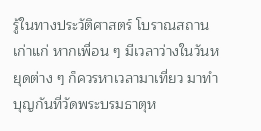รู้ในทางประวัติศาสตร์ โบราณสถานเก่าแก่ หากเพื่อน ๆ มีเวลาว่างในวันหยุดต่าง ๆ ก็ควรหาเวลามาเที่ยว มาทำบุญกันที่วัดพระบรมธาตุห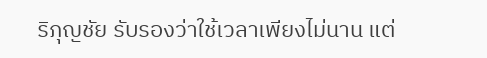ริภุญชัย รับรองว่าใช้เวลาเพียงไม่นาน แต่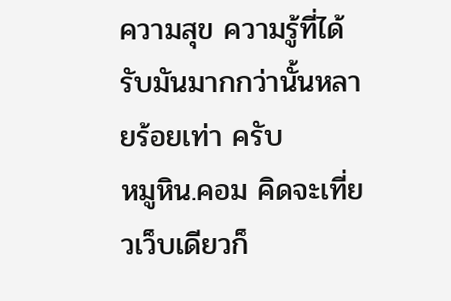ความสุข ความรู้ที่ได้รับมันมากกว่านั้นหลายร้อยเท่า ครับ
หมูหิน.คอม คิดจะเที่ยวเว็บเดียวก็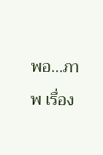พอ...ภาพ เรื่อง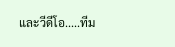และวีดีโอ.....ทีม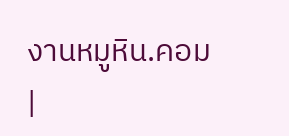งานหมูหิน.คอม
|